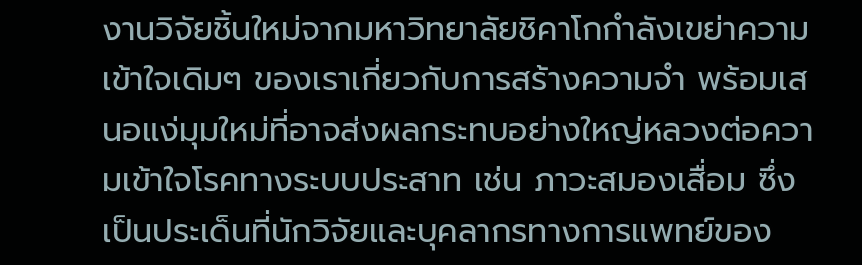งานวิจัยชิ้นใหม่จากมหาวิทยาลัยชิคาโกกำลังเขย่าความเข้าใจเดิมๆ ของเราเกี่ยวกับการสร้างความจำ พร้อมเสนอแง่มุมใหม่ที่อาจส่งผลกระทบอย่างใหญ่หลวงต่อความเข้าใจโรคทางระบบประสาท เช่น ภาวะสมองเสื่อม ซึ่งเป็นประเด็นที่นักวิจัยและบุคลากรทางการแพทย์ของ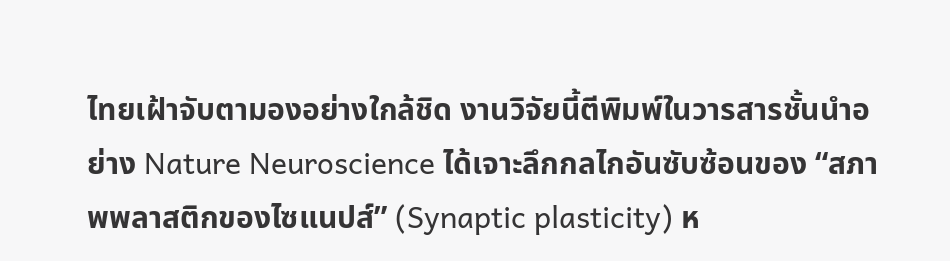ไทยเฝ้าจับตามองอย่างใกล้ชิด งานวิจัยนี้ตีพิมพ์ในวารสารชั้นนำอย่าง Nature Neuroscience ได้เจาะลึกกลไกอันซับซ้อนของ “สภาพพลาสติกของไซแนปส์” (Synaptic plasticity) ห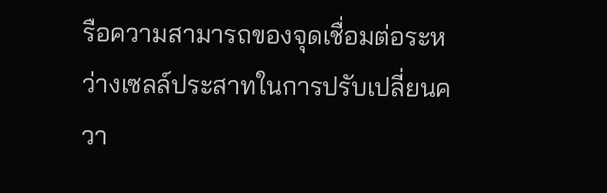รือความสามารถของจุดเชื่อมต่อระหว่างเซลล์ประสาทในการปรับเปลี่ยนควา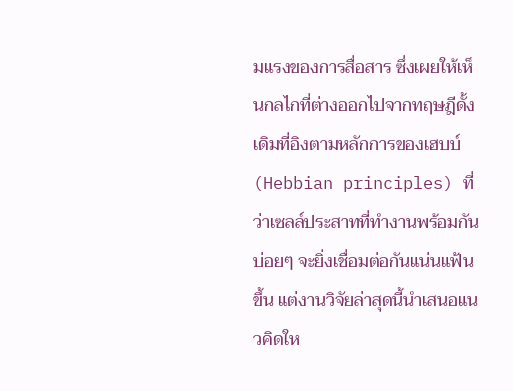มแรงของการสื่อสาร ซึ่งเผยให้เห็นกลไกที่ต่างออกไปจากทฤษฎีดั้งเดิมที่อิงตามหลักการของเฮบบ์ (Hebbian principles) ที่ว่าเซลล์ประสาทที่ทำงานพร้อมกันบ่อยๆ จะยิ่งเชื่อมต่อกันแน่นแฟ้นขึ้น แต่งานวิจัยล่าสุดนี้นำเสนอแนวคิดให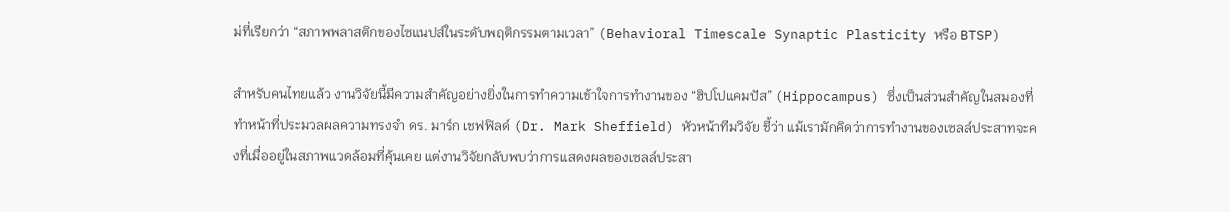ม่ที่เรียกว่า “สภาพพลาสติกของไซแนปส์ในระดับพฤติกรรมตามเวลา” (Behavioral Timescale Synaptic Plasticity หรือ BTSP)

สำหรับคนไทยแล้ว งานวิจัยนี้มีความสำคัญอย่างยิ่งในการทำความเข้าใจการทำงานของ “ฮิปโปแคมปัส” (Hippocampus) ซึ่งเป็นส่วนสำคัญในสมองที่ทำหน้าที่ประมวลผลความทรงจำ ดร. มาร์ก เชฟฟิลด์ (Dr. Mark Sheffield) หัวหน้าทีมวิจัย ชี้ว่า แม้เรามักคิดว่าการทำงานของเซลล์ประสาทจะคงที่เมื่ออยู่ในสภาพแวดล้อมที่คุ้นเคย แต่งานวิจัยกลับพบว่าการแสดงผลของเซลล์ประสา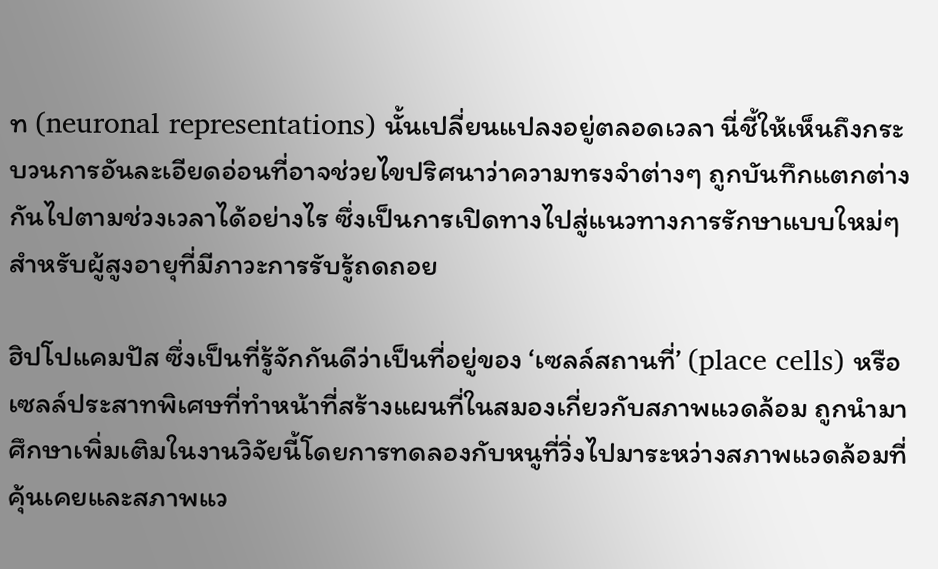ท (neuronal representations) นั้นเปลี่ยนแปลงอยู่ตลอดเวลา นี่ชี้ให้เห็นถึงกระบวนการอันละเอียดอ่อนที่อาจช่วยไขปริศนาว่าความทรงจำต่างๆ ถูกบันทึกแตกต่างกันไปตามช่วงเวลาได้อย่างไร ซึ่งเป็นการเปิดทางไปสู่แนวทางการรักษาแบบใหม่ๆ สำหรับผู้สูงอายุที่มีภาวะการรับรู้ถดถอย

ฮิปโปแคมปัส ซึ่งเป็นที่รู้จักกันดีว่าเป็นที่อยู่ของ ‘เซลล์สถานที่’ (place cells) หรือเซลล์ประสาทพิเศษที่ทำหน้าที่สร้างแผนที่ในสมองเกี่ยวกับสภาพแวดล้อม ถูกนำมาศึกษาเพิ่มเติมในงานวิจัยนี้โดยการทดลองกับหนูที่วิ่งไปมาระหว่างสภาพแวดล้อมที่คุ้นเคยและสภาพแว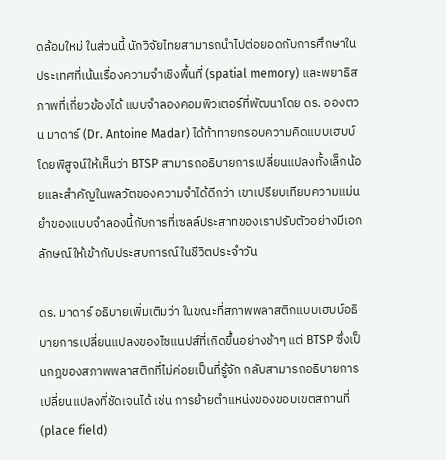ดล้อมใหม่ ในส่วนนี้ นักวิจัยไทยสามารถนำไปต่อยอดกับการศึกษาในประเทศที่เน้นเรื่องความจำเชิงพื้นที่ (spatial memory) และพยาธิสภาพที่เกี่ยวข้องได้ แบบจำลองคอมพิวเตอร์ที่พัฒนาโดย ดร. อองตวน มาดาร์ (Dr. Antoine Madar) ได้ท้าทายกรอบความคิดแบบเฮบบ์ โดยพิสูจน์ให้เห็นว่า BTSP สามารถอธิบายการเปลี่ยนแปลงทั้งเล็กน้อยและสำคัญในพลวัตของความจำได้ดีกว่า เขาเปรียบเทียบความแม่นยำของแบบจำลองนี้กับการที่เซลล์ประสาทของเราปรับตัวอย่างมีเอกลักษณ์ให้เข้ากับประสบการณ์ในชีวิตประจำวัน

ดร. มาดาร์ อธิบายเพิ่มเติมว่า ในขณะที่สภาพพลาสติกแบบเฮบบ์อธิบายการเปลี่ยนแปลงของไซแนปส์ที่เกิดขึ้นอย่างช้าๆ แต่ BTSP ซึ่งเป็นกฎของสภาพพลาสติกที่ไม่ค่อยเป็นที่รู้จัก กลับสามารถอธิบายการเปลี่ยนแปลงที่ชัดเจนได้ เช่น การย้ายตำแหน่งของขอบเขตสถานที่ (place field)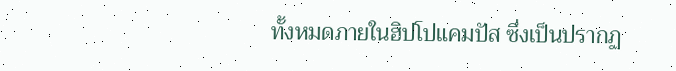ทั้งหมดภายในฮิปโปแคมปัส ซึ่งเป็นปรากฏ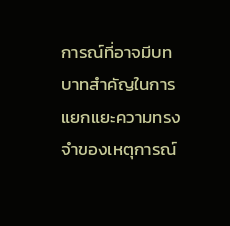การณ์ที่อาจมีบทบาทสำคัญในการแยกแยะความทรงจำของเหตุการณ์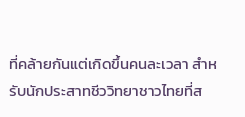ที่คล้ายกันแต่เกิดขึ้นคนละเวลา สำหรับนักประสาทชีววิทยาชาวไทยที่ส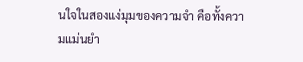นใจในสองแง่มุมของความจำ คือทั้งความแม่นยำ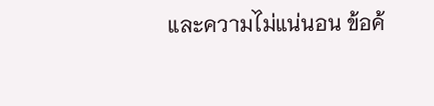และความไม่แน่นอน ข้อค้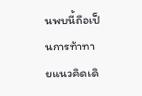นพบนี้ถือเป็นการท้าทายแนวคิดเดิ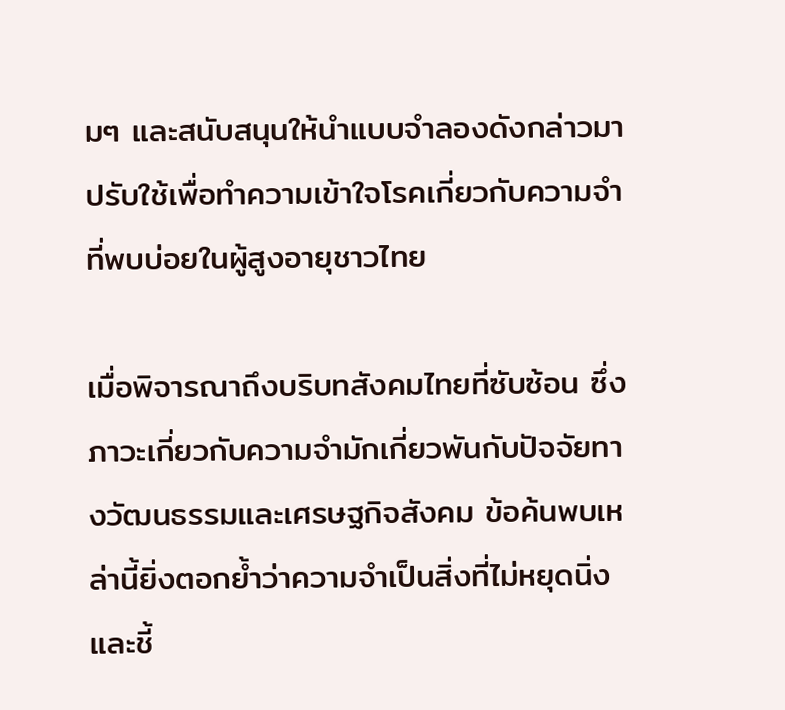มๆ และสนับสนุนให้นำแบบจำลองดังกล่าวมาปรับใช้เพื่อทำความเข้าใจโรคเกี่ยวกับความจำที่พบบ่อยในผู้สูงอายุชาวไทย

เมื่อพิจารณาถึงบริบทสังคมไทยที่ซับซ้อน ซึ่งภาวะเกี่ยวกับความจำมักเกี่ยวพันกับปัจจัยทางวัฒนธรรมและเศรษฐกิจสังคม ข้อค้นพบเหล่านี้ยิ่งตอกย้ำว่าความจำเป็นสิ่งที่ไม่หยุดนิ่ง และชี้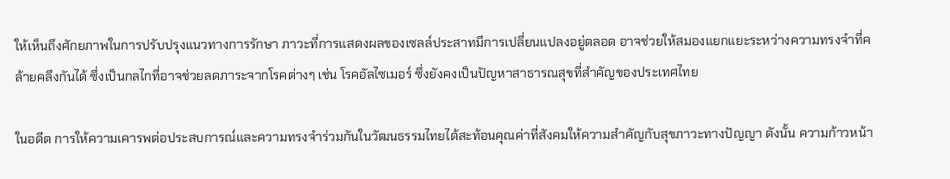ให้เห็นถึงศักยภาพในการปรับปรุงแนวทางการรักษา ภาวะที่การแสดงผลของเซลล์ประสาทมีการเปลี่ยนแปลงอยู่ตลอด อาจช่วยให้สมองแยกแยะระหว่างความทรงจำที่คล้ายคลึงกันได้ ซึ่งเป็นกลไกที่อาจช่วยลดภาระจากโรคต่างๆ เช่น โรคอัลไซเมอร์ ซึ่งยังคงเป็นปัญหาสาธารณสุขที่สำคัญของประเทศไทย

ในอดีต การให้ความเคารพต่อประสบการณ์และความทรงจำร่วมกันในวัฒนธรรมไทยได้สะท้อนคุณค่าที่สังคมให้ความสำคัญกับสุขภาวะทางปัญญา ดังนั้น ความก้าวหน้า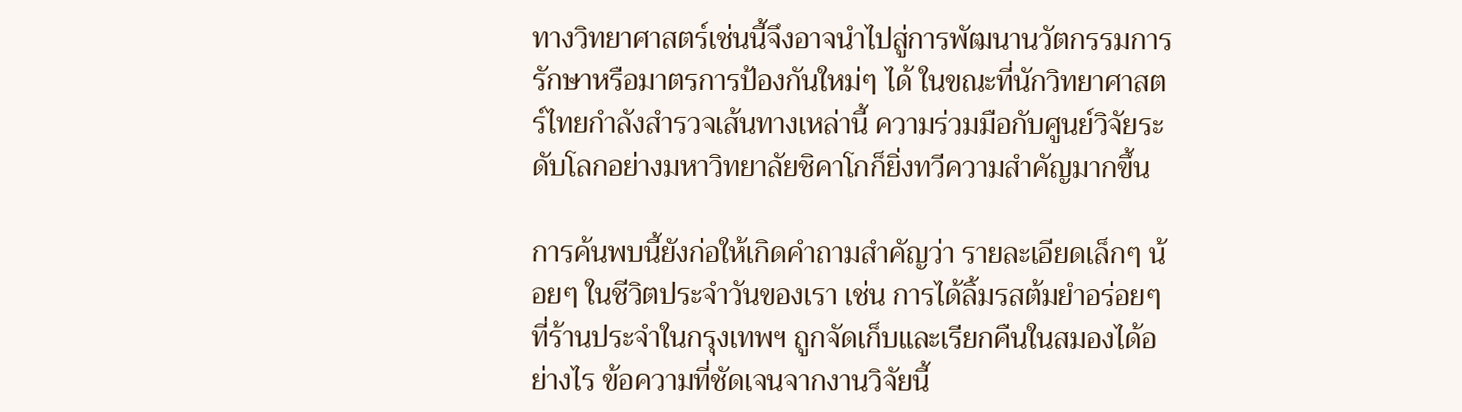ทางวิทยาศาสตร์เช่นนี้จึงอาจนำไปสู่การพัฒนานวัตกรรมการรักษาหรือมาตรการป้องกันใหม่ๆ ได้ ในขณะที่นักวิทยาศาสตร์ไทยกำลังสำรวจเส้นทางเหล่านี้ ความร่วมมือกับศูนย์วิจัยระดับโลกอย่างมหาวิทยาลัยชิคาโกก็ยิ่งทวีความสำคัญมากขึ้น

การค้นพบนี้ยังก่อให้เกิดคำถามสำคัญว่า รายละเอียดเล็กๆ น้อยๆ ในชีวิตประจำวันของเรา เช่น การได้ลิ้มรสต้มยำอร่อยๆ ที่ร้านประจำในกรุงเทพฯ ถูกจัดเก็บและเรียกคืนในสมองได้อย่างไร ข้อความที่ชัดเจนจากงานวิจัยนี้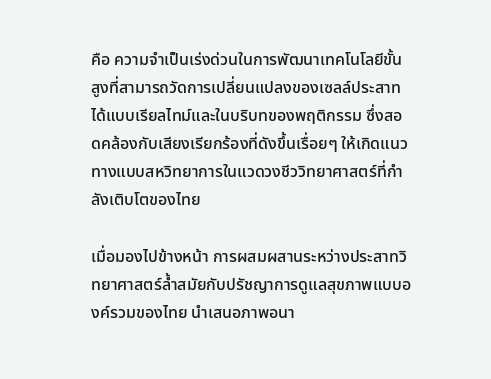คือ ความจำเป็นเร่งด่วนในการพัฒนาเทคโนโลยีขั้นสูงที่สามารถวัดการเปลี่ยนแปลงของเซลล์ประสาทได้แบบเรียลไทม์และในบริบทของพฤติกรรม ซึ่งสอดคล้องกับเสียงเรียกร้องที่ดังขึ้นเรื่อยๆ ให้เกิดแนวทางแบบสหวิทยาการในแวดวงชีววิทยาศาสตร์ที่กำลังเติบโตของไทย

เมื่อมองไปข้างหน้า การผสมผสานระหว่างประสาทวิทยาศาสตร์ล้ำสมัยกับปรัชญาการดูแลสุขภาพแบบองค์รวมของไทย นำเสนอภาพอนา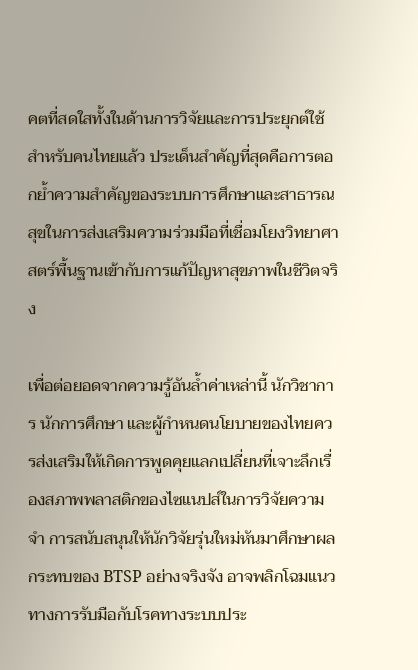คตที่สดใสทั้งในด้านการวิจัยและการประยุกต์ใช้ สำหรับคนไทยแล้ว ประเด็นสำคัญที่สุดคือการตอกย้ำความสำคัญของระบบการศึกษาและสาธารณสุขในการส่งเสริมความร่วมมือที่เชื่อมโยงวิทยาศาสตร์พื้นฐานเข้ากับการแก้ปัญหาสุขภาพในชีวิตจริง

เพื่อต่อยอดจากความรู้อันล้ำค่าเหล่านี้ นักวิชาการ นักการศึกษา และผู้กำหนดนโยบายของไทยควรส่งเสริมให้เกิดการพูดคุยแลกเปลี่ยนที่เจาะลึกเรื่องสภาพพลาสติกของไซแนปส์ในการวิจัยความจำ การสนับสนุนให้นักวิจัยรุ่นใหม่หันมาศึกษาผลกระทบของ BTSP อย่างจริงจัง อาจพลิกโฉมแนวทางการรับมือกับโรคทางระบบประ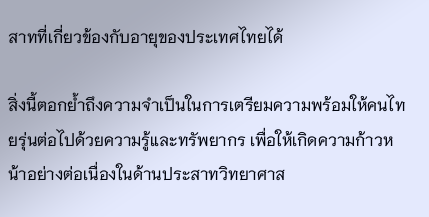สาทที่เกี่ยวข้องกับอายุของประเทศไทยได้

สิ่งนี้ตอกย้ำถึงความจำเป็นในการเตรียมความพร้อมให้คนไทยรุ่นต่อไปด้วยความรู้และทรัพยากร เพื่อให้เกิดความก้าวหน้าอย่างต่อเนื่องในด้านประสาทวิทยาศาส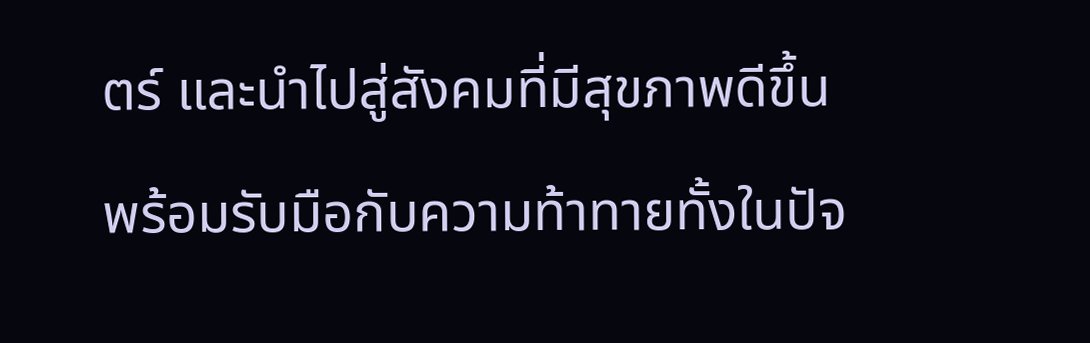ตร์ และนำไปสู่สังคมที่มีสุขภาพดีขึ้น พร้อมรับมือกับความท้าทายทั้งในปัจ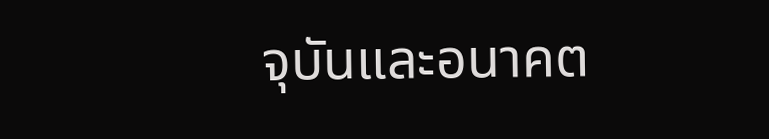จุบันและอนาคต